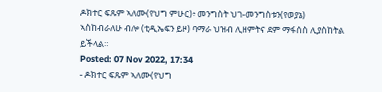ዶክተር ፍጹም ኣለሙ(የህግ ምሁር)፥ መንግስት ህገ-መንግስቱን(የወያኔ) ኣስከብራለሁ ብሎ (ቲዲኤፍን ይዞ) ባማራ ህዝብ ሊዘምትና ደም ማፋሰስ ሊያስከትል ይችላል።
Posted: 07 Nov 2022, 17:34
- ዶክተር ፍጹም ኣለሙ(የህግ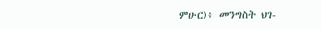ምሁር)፥ መንግስት ህገ-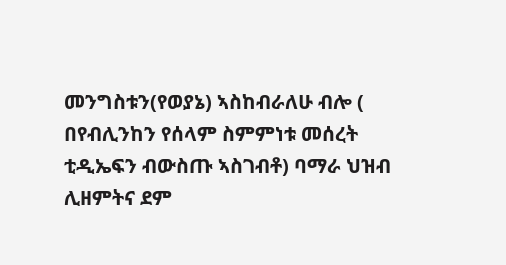መንግስቱን(የወያኔ) ኣስከብራለሁ ብሎ ( በየብሊንከን የሰላም ስምምነቱ መሰረት ቲዲኤፍን ብውስጡ ኣስገብቶ) ባማራ ህዝብ ሊዘምትና ደም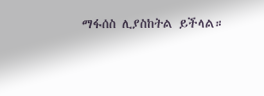ማፋሰስ ሊያስከትል ይችላል።